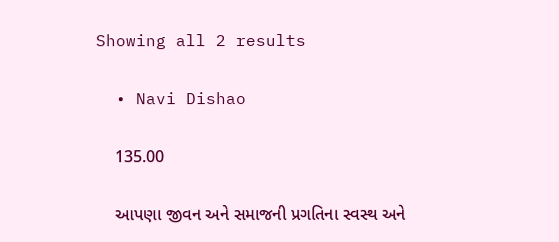Showing all 2 results

  • Navi Dishao

    135.00

    આપણા જીવન અને સમાજની પ્રગતિના સ્વસ્થ અને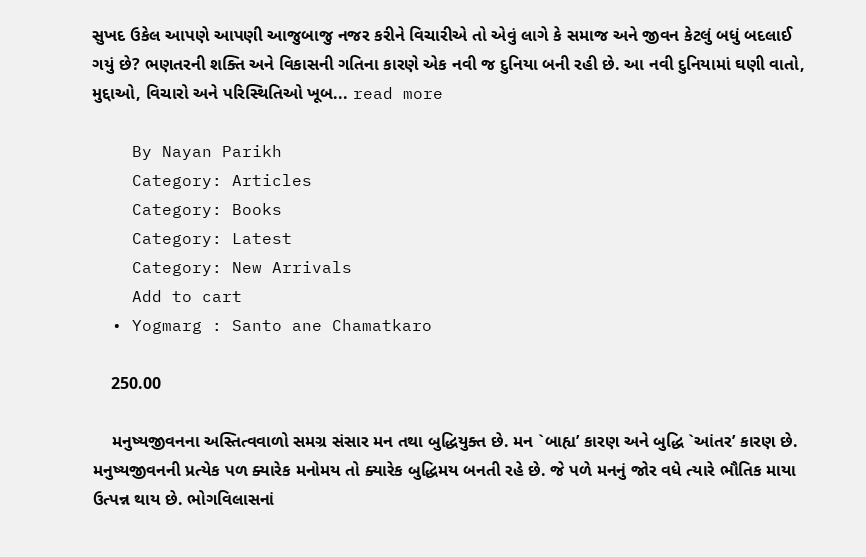સુખદ ઉકેલ આપણે આપણી આજુબાજુ નજર કરીને વિચારીએ તો એવું લાગે કે સમાજ અને જીવન કેટલું બધું બદલાઈ ગયું છે? ભણતરની શક્તિ અને વિકાસની ગતિના કારણે એક નવી જ દુનિયા બની રહી છે. આ નવી દુનિયામાં ઘણી વાતો, મુદ્દાઓ, વિચારો અને પરિસ્થિતિઓ ખૂબ... read more

    By Nayan Parikh
    Category: Articles
    Category: Books
    Category: Latest
    Category: New Arrivals
    Add to cart
  • Yogmarg : Santo ane Chamatkaro

    250.00

    મનુષ્યજીવનના અસ્તિત્વવાળો સમગ્ર સંસાર મન તથા બુદ્ધિયુક્ત છે. મન `બાહ્ય’ કારણ અને બુદ્ધિ `આંતર’ કારણ છે. મનુષ્યજીવનની પ્રત્યેક પળ ક્યારેક મનોમય તો ક્યારેક બુદ્ધિમય બનતી રહે છે. જે પળે મનનું જોર વધે ત્યારે ભૌતિક માયા ઉત્પન્ન થાય છે. ભોગવિલાસનાં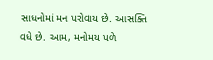સાધનોમાં મન પરોવાય છે. આસક્તિ વધે છે. આમ, મનોમય પળે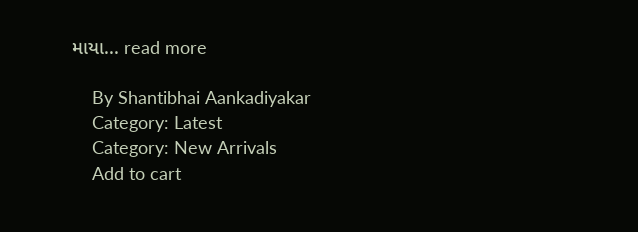માયા... read more

    By Shantibhai Aankadiyakar
    Category: Latest
    Category: New Arrivals
    Add to cart